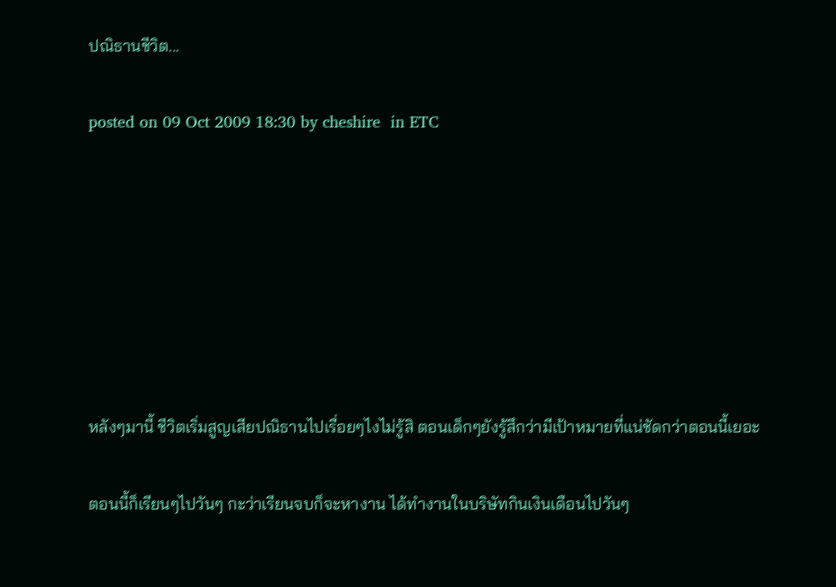ปณิธานชีวิต...

posted on 09 Oct 2009 18:30 by cheshire  in ETC







หลังๆมานี้ ชีวิตเริ่มสูญเสียปณิธานไปเรื่อยๆไงไม่รู้สิ ตอนเด็กๆยังรู้สึกว่ามีเป้าหมายที่แน่ชัดกว่าตอนนี้เยอะ

ตอนนี้ก็เรียนๆไปวันๆ กะว่าเรียนจบก็จะหางาน ได้ทำงานในบริษัทกินเงินเดือนไปวันๆ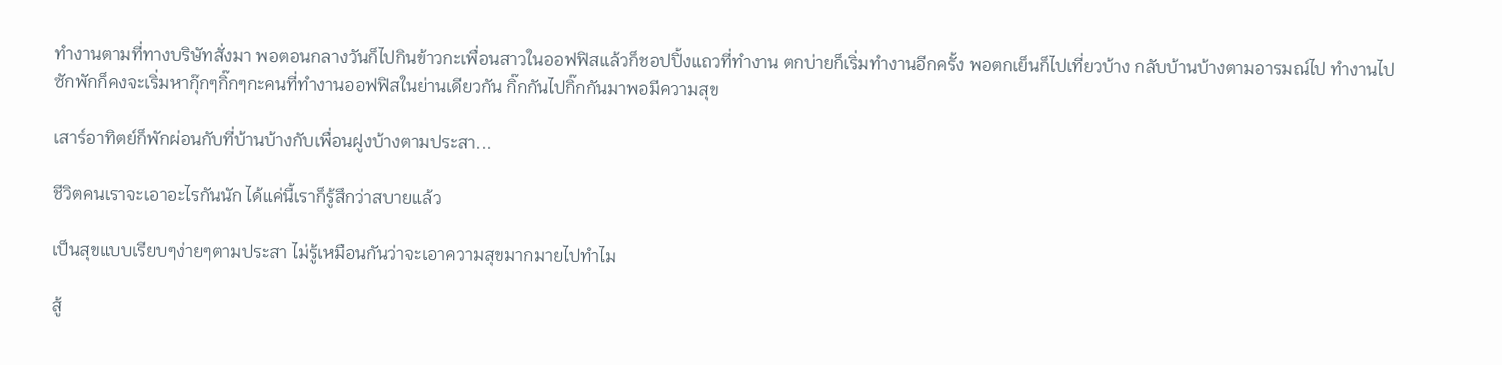ทำงานตามที่ทางบริษัทสั่งมา พอตอนกลางวันก็ไปกินข้าวกะเพื่อนสาวในออฟฟิสแล้วก็ชอปปิ้งแถวที่ทำงาน ตกบ่ายก็เริ่มทำงานอีกครั้ง พอตกเย็นก็ไปเที่ยวบ้าง กลับบ้านบ้างตามอารมณ์ไป ทำงานไปซักพักก็คงจะเริ่มหากุ๊กๆกิ๊กๆกะคนที่ทำงานออฟฟิสในย่านเดียวกัน กิ๊กกันไปกิ๊กกันมาพอมีความสุข

เสาร์อาทิตย์ก็พักผ่อนกับที่บ้านบ้างกับเพื่อนฝูงบ้างตามประสา...

ชีวิตคนเราจะเอาอะไรกันนัก ได้แค่นี้เราก็รู้สึกว่าสบายแล้ว

เป็นสุขแบบเรียบๆง่ายๆตามประสา ไม่รู้เหมือนกันว่าจะเอาความสุขมากมายไปทำไม

สู้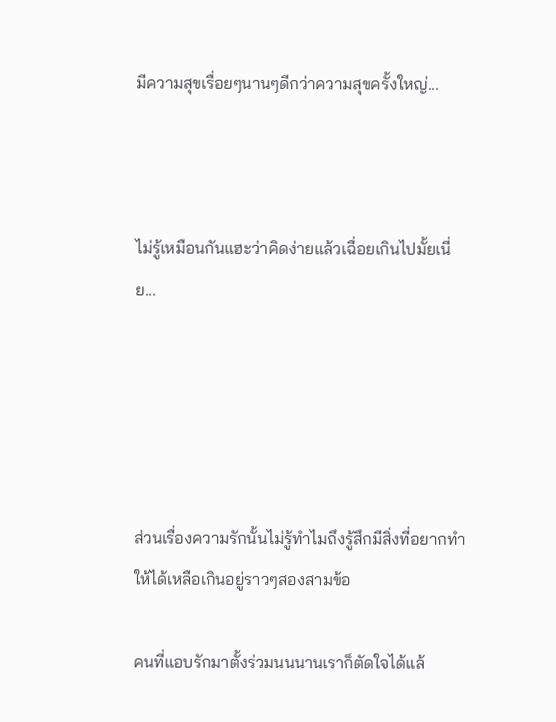มีความสุขเรื่อยๆนานๆดีกว่าความสุขครั้งใหญ่...



ไม่รู้เหมือนกันแฮะว่าคิดง่ายแล้วเฉื่อยเกินไปมั้ยเนี่ย...





ส่วนเรื่องความรักนั้นไม่รู้ทำไมถึงรู้สึกมีสิ่งที่อยากทำให้ได้เหลือเกินอยู่ราวๆสองสามข้อ

คนที่แอบรักมาตั้งร่วมนนนานเราก็ตัดใจได้แล้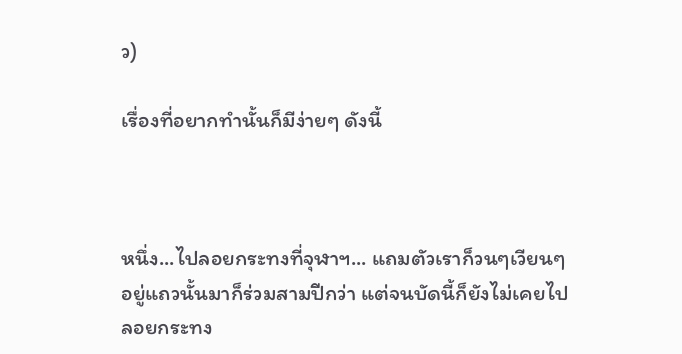ว)

เรื่องที่อยากทำนั้นก็มีง่ายๆ ดังนี้



หนึ่ง...ไปลอยกระทงที่จุฬาฯ... แถมตัวเราก็วนๆเวียนๆอยู่แถวนั้นมาก็ร่วมสามปีกว่า แต่จนบัดนี้ก็ยังไม่เคยไปลอยกระทง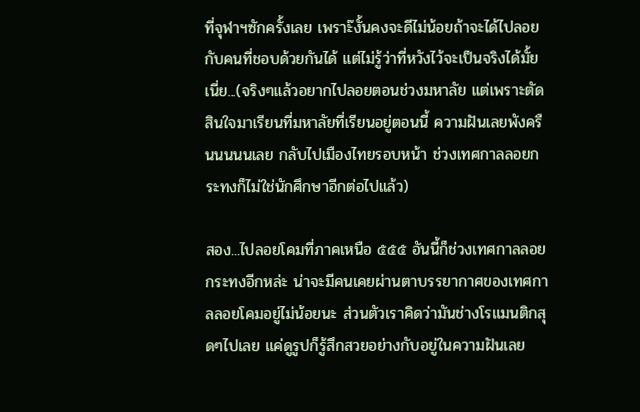ที่จุฬาฯซักครั้งเลย เพราะ๊งั้นคงจะดีไม่น้อยถ้าจะได้ไปลอยกับคนที่ชอบด้วยกันได้ แต่ไม่รู้ว่าที่หวังไว้จะเป็นจริงได้มั้ยเนี่ย...(จริงๆแล้วอยากไปลอยตอนช่วงมหาลัย แต่เพราะตัดสินใจมาเรียนที่มหาลัยที่เรียนอยู่ตอนนี้ ความฝันเลยพังครืนนนนนเลย กลับไปเมืองไทยรอบหน้า ช่วงเทศกาลลอยกระทงก็ไม่ใช่นักศึกษาอีกต่อไปแล้ว)

สอง...ไปลอยโคมที่ภาคเหนือ ๕๕๕ อันนี้ก็ช่วงเทศกาลลอยกระทงอีกหล่ะ น่าจะมีคนเคยผ่านตาบรรยากาศของเทศกาลลอยโคมอยู่ไม่น้อยนะ ส่วนตัวเราคิดว่ามันช่างโรแมนติกสุดๆไปเลย แค่ดูรูปก็รู้สึกสวยอย่างกับอยู่ในความฝันเลย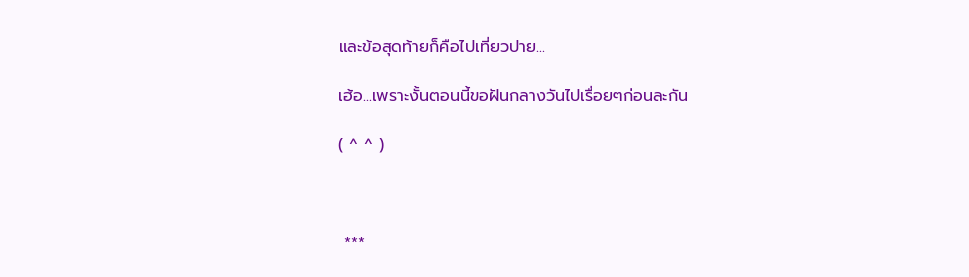และข้อสุดท้ายก็คือไปเที่ยวปาย...

เฮ้อ...เพราะงั้นตอนนี้ขอฝันกลางวันไปเรื่อยๆก่อนละกัน

( ^ ^ )



 ***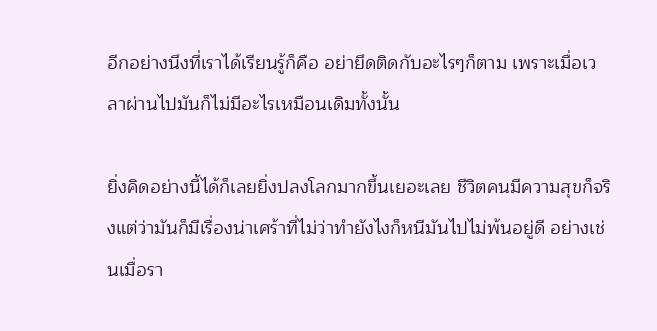อีกอย่างนึงที่เราได้เรียนรู้ก็คือ อย่ายึดติดกับอะไรๆก็ตาม เพราะเมื่อเวลาผ่านไปมันก็ไม่มีอะไรเหมือนเดิมทั้งนั้น

ยิ่งคิดอย่างนี้ได้ก็เลยยิ่งปลงโลกมากขึ้นเยอะเลย ชีวิตคนมีความสุขก็จริงแต่ว่ามันก็มีเรื่องน่าเศร้าที่ไม่ว่าทำยังไงก็หนีมันไปไม่พ้นอยู่ดี อย่างเช่นเมื่อรา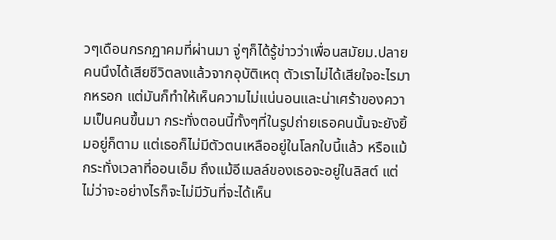วๆเดือนกรกฏาคมที่ผ่านมา จู่ๆก็ได้รู้ข่าวว่าเพื่อนสมัยม.ปลายคนนึงได้เสียชีวิตลงแล้วจากอุบัติเหตุ ตัวเราไม่ได้เสียใจอะไรมากหรอก แต่มันก็ทำให้เห็นความไม่แน่นอนและน่าเศร้าของความเป็นคนขึ้นมา กระทั่งตอนนี้ทั้งๆที่ในรูปถ่ายเธอคนนั้นจะยังยิ้มอยู่ก็ตาม แต่เธอก็ไม่มีตัวตนเหลืออยู่ในโลกใบนี้แล้ว หรือแม้กระทั่งเวลาที่ออนเอ็ม ถึงแม้อีเมลล์ของเธอจะอยู่ในลิสต์ แต่ไม่ว่าจะอย่างไรก็จะไม่มีวันที่จะได้เห็น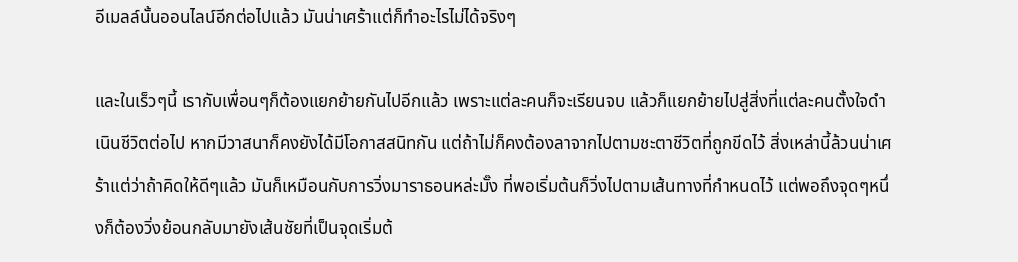อีเมลล์นั้นออนไลน์อีกต่อไปแล้ว มันน่าเศร้าแต่ก็ทำอะไรไม่ได้จริงๆ

และในเร็วๆนี้ เรากับเพื่อนๆก็ต้องแยกย้ายกันไปอีกแล้ว เพราะแต่ละคนก็จะเรียนจบ แล้วก็แยกย้ายไปสู่สิ่งที่แต่ละคนตั้งใจดำเนินชีวิตต่อไป หากมีวาสนาก็คงยังได้มีโอกาสสนิทกัน แต่ถ้าไม่ก็คงต้องลาจากไปตามชะตาชีวิตที่ถูกขีดไว้ สิ่งเหล่านี้ล้วนน่าเศร้าแต่ว่าถ้าคิดให้ดีๆแล้ว มันก็เหมือนกับการวิ่งมาราธอนหล่ะมั๊ง ที่พอเริ่มต้นก็วิ่งไปตามเส้นทางที่กำหนดไว้ แต่พอถึงจุดๆหนึ่งก็ต้องวิ่งย้อนกลับมายังเส้นชัยที่เป็นจุดเริ่มต้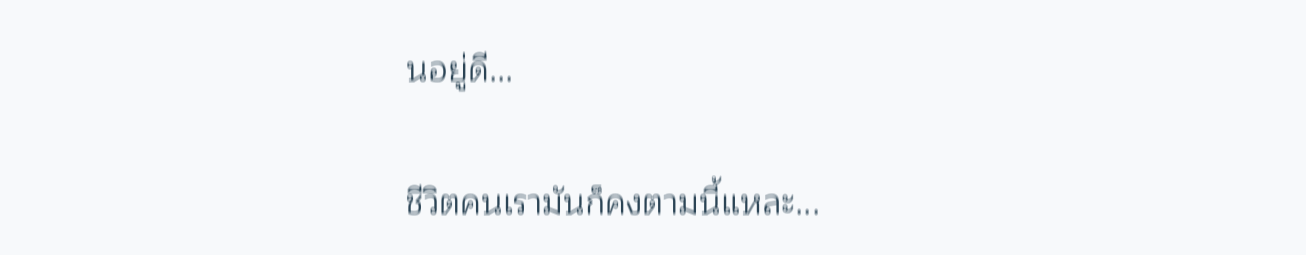นอยู่ดี...

ชีวิตคนเรามันก็คงตามนี้แหละ...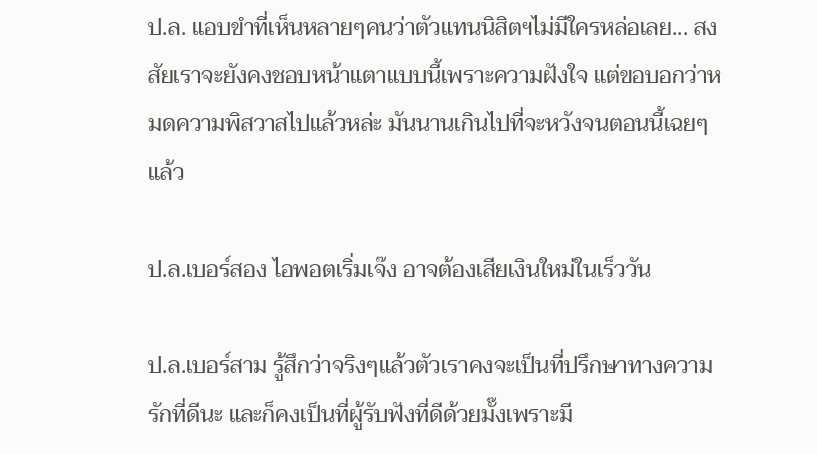ป.ล. แอบขำที่เห็นหลายๆคนว่าตัวแทนนิสิตฯไม่มีใครหล่อเลย... สงสัยเราจะยังคงชอบหน้าแตาแบบนี้เพราะความฝังใจ แต่ขอบอกว่าหมดความพิสวาสไปแล้วหล่ะ มันนานเกินไปที่จะหวังจนตอนนี้เฉยๆแล้ว

ป.ล.เบอร์สอง ไอพอตเริ่มเจ๊ง อาจต้องเสียเงินใหม่ในเร็ววัน

ป.ล.เบอร์สาม รู้สึกว่าจริงๆแล้วตัวเราคงจะเป็นที่ปรึกษาทางความรักที่ดีนะ และก็คงเป็นที่ผู้รับฟังที่ดีด้วยมั๊งเพราะมี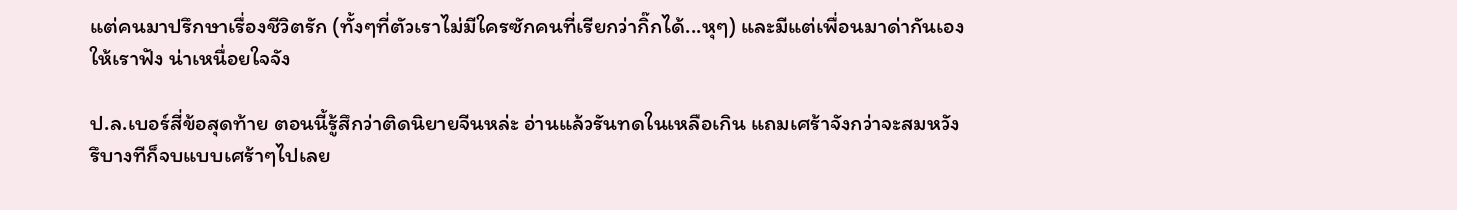แต่คนมาปรึกษาเรื่องชีวิตรัก (ทั้งๆที่ตัวเราไม่มีใครซักคนที่เรียกว่ากิ๊กได้...หุๆ) และมีแต่เพื่อนมาด่ากันเองให้เราฟัง น่าเหนื่อยใจจัง

ป.ล.เบอร์สี่ข้อสุดท้าย ตอนนี้รู้สึกว่าติดนิยายจีนหล่ะ อ่านแล้วรันทดในเหลือเกิน แถมเศร้าจังกว่าจะสมหวัง รึบางทีก็จบแบบเศร้าๆไปเลย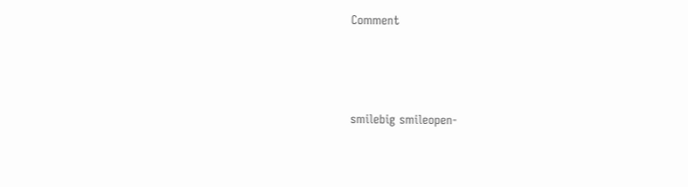Comment



smilebig smileopen-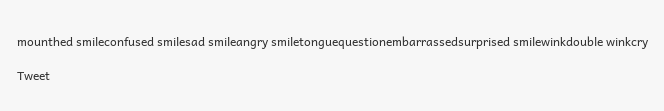mounthed smileconfused smilesad smileangry smiletonguequestionembarrassedsurprised smilewinkdouble winkcry

Tweet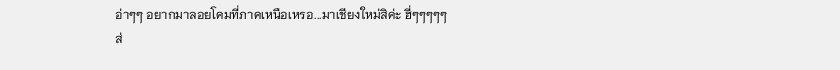อ่าๆๆ อยากมาลอยโคมที่ภาคเหนือเหรอ...มาเชียงใหม่สิค่ะ ฮี่ๆๆๆๆๆ
ส่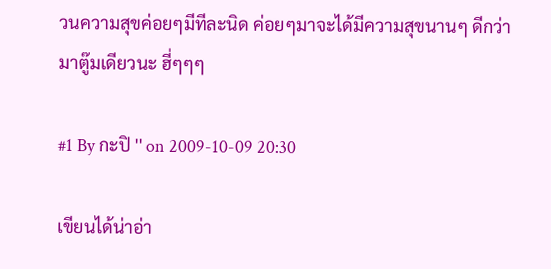วนความสุขค่อยๆมีทีละนิด ค่อยๆมาจะได้มีความสุขนานๆ ดีกว่ามาตู๊มเดียวนะ ฮี่ๆๆๆ

#1 By กะปิ '' on 2009-10-09 20:30

เขียนได้น่าอ่า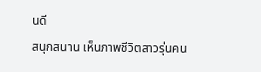นดี
สนุกสนาน เห็นภาพชีวิตสาวรุ่นคน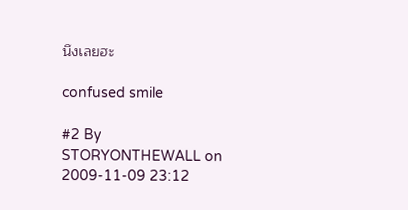นึงเลยฮะ

confused smile

#2 By STORYONTHEWALL on 2009-11-09 23:12